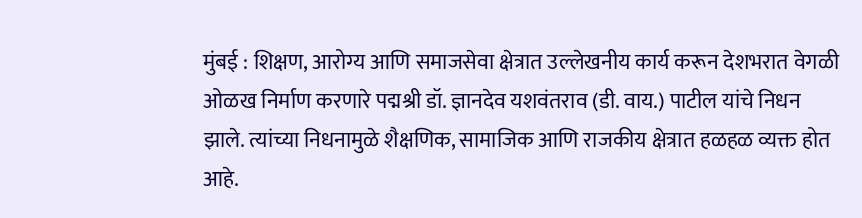मुंबई : शिक्षण, आरोग्य आणि समाजसेवा क्षेत्रात उल्लेखनीय कार्य करून देशभरात वेगळी ओळख निर्माण करणारे पद्मश्री डॉ. ज्ञानदेव यशवंतराव (डी. वाय.) पाटील यांचे निधन झाले. त्यांच्या निधनामुळे शैक्षणिक, सामाजिक आणि राजकीय क्षेत्रात हळहळ व्यक्त होत आहे.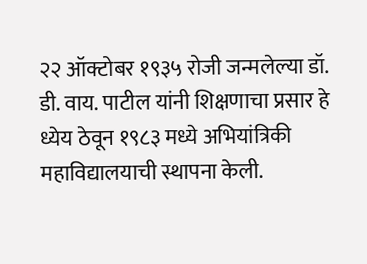२२ ऑक्टोबर १९३५ रोजी जन्मलेल्या डॉ. डी. वाय. पाटील यांनी शिक्षणाचा प्रसार हे ध्येय ठेवून १९८३ मध्ये अभियांत्रिकी महाविद्यालयाची स्थापना केली.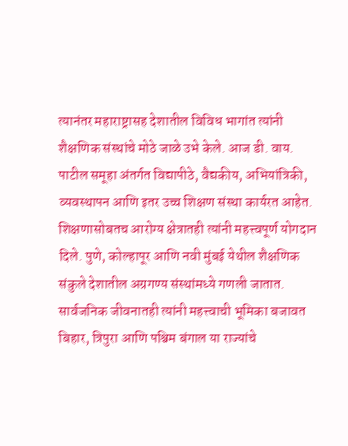त्यानंतर महाराष्ट्रासह देशातील विविध भागांत त्यांनी शैक्षणिक संस्थांचे मोठे जाळे उभे केले. आज डी. वाय. पाटील समूहा अंतर्गत विद्यापीठे, वैद्यकीय, अभियांत्रिकी, व्यवस्थापन आणि इतर उच्च शिक्षण संस्था कार्यरत आहेत.
शिक्षणासोबतच आरोग्य क्षेत्रातही त्यांनी महत्त्वपूर्ण योगदान दिले. पुणे, कोल्हापूर आणि नवी मुंबई येथील शैक्षणिक संकुले देशातील अग्रगण्य संस्थांमध्ये गणली जातात.
सार्वजनिक जीवनातही त्यांनी महत्त्वाची भूमिका बजावत बिहार, त्रिपुरा आणि पश्चिम बंगाल या राज्यांचे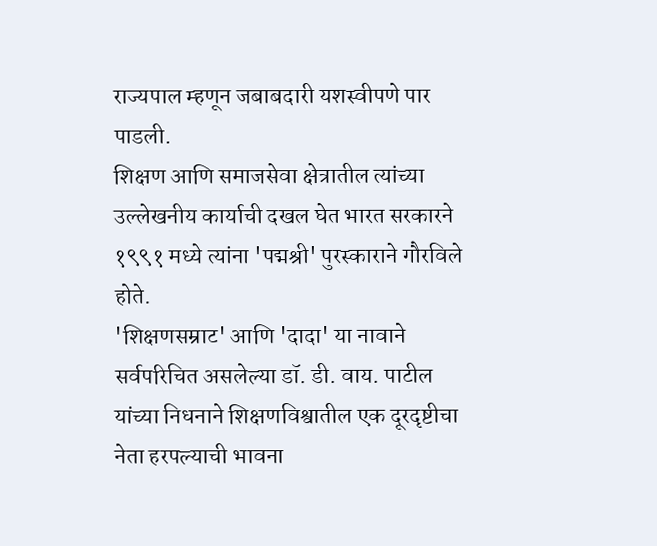राज्यपाल म्हणून जबाबदारी यशस्वीपणे पार पाडली.
शिक्षण आणि समाजसेवा क्षेत्रातील त्यांच्या उल्लेखनीय कार्याची दखल घेत भारत सरकारने १९९१ मध्ये त्यांना 'पद्मश्री' पुरस्काराने गौरविले होते.
'शिक्षणसम्राट' आणि 'दादा' या नावाने सर्वपरिचित असलेल्या डॉ. डी. वाय. पाटील यांच्या निधनाने शिक्षणविश्वातील एक दूरदृष्टीचा नेता हरपल्याची भावना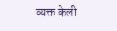व्यक्त केली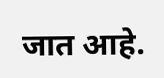जात आहे.